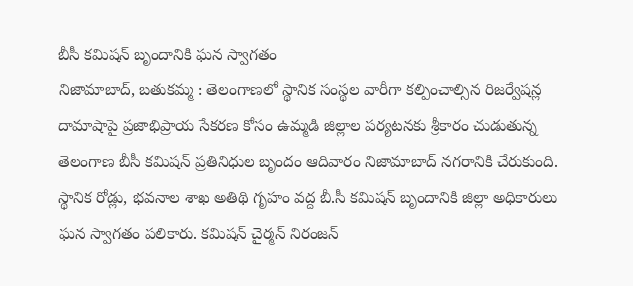బీసీ కమిషన్ బృందానికి ఘన స్వాగతం
నిజామాబాద్, బతుకమ్మ : తెలంగాణలో స్థానిక సంస్థల వారీగా కల్పించాల్సిన రిజర్వేషన్ల దామాషాపై ప్రజాభిప్రాయ సేకరణ కోసం ఉమ్మడి జిల్లాల పర్యటనకు శ్రీకారం చుడుతున్న తెలంగాణ బీసీ కమిషన్ ప్రతినిధుల బృందం ఆదివారం నిజామాబాద్ నగరానికి చేరుకుంది. స్థానిక రోడ్లు, భవనాల శాఖ అతిథి గృహం వద్ద బీ.సీ కమిషన్ బృందానికి జిల్లా అధికారులు ఘన స్వాగతం పలికారు. కమిషన్ చైర్మన్ నిరంజన్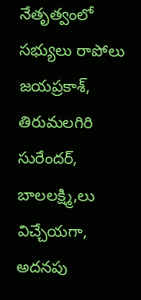నేతృత్వంలో సభ్యులు రాపోలు జయప్రకాశ్, తిరుమలగిరి సురేందర్, బాలలక్ష్మి,లు విచ్చేయగా, అదనపు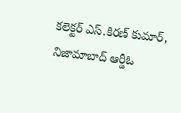కలెక్టర్ ఎస్.కిరణ్ కుమార్, నిజామాబాద్ ఆర్డీఓ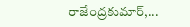రాజేంద్రకుమార్,...